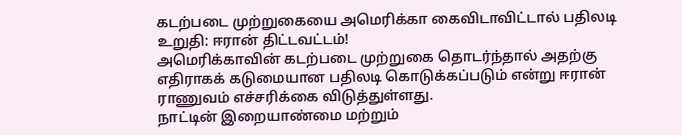கடற்படை முற்றுகையை அமெரிக்கா கைவிடாவிட்டால் பதிலடி உறுதி: ஈரான் திட்டவட்டம்!
அமெரிக்காவின் கடற்படை முற்றுகை தொடர்ந்தால் அதற்கு எதிராகக் கடுமையான பதிலடி கொடுக்கப்படும் என்று ஈரான் ராணுவம் எச்சரிக்கை விடுத்துள்ளது.
நாட்டின் இறையாண்மை மற்றும்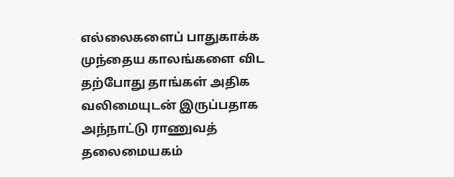எல்லைகளைப் பாதுகாக்க முந்தைய காலங்களை விட தற்போது தாங்கள் அதிக வலிமையுடன் இருப்பதாக அந்நாட்டு ராணுவத் தலைமையகம்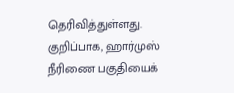தெரிவித்துள்ளது.
குறிப்பாக, ஹார்முஸ் நீரிணை பகுதியைக்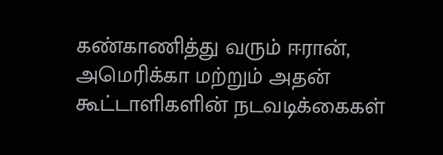கண்காணித்து வரும் ஈரான், அமெரிக்கா மற்றும் அதன் கூட்டாளிகளின் நடவடிக்கைகள்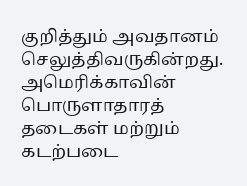குறித்தும் அவதானம் செலுத்திவருகின்றது.
அமெரிக்காவின் பொருளாதாரத் தடைகள் மற்றும் கடற்படை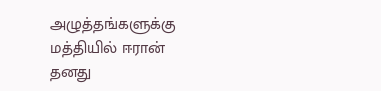அழுத்தங்களுக்கு மத்தியில் ஈரான் தனது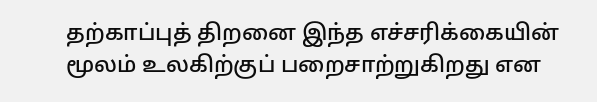தற்காப்புத் திறனை இந்த எச்சரிக்கையின் மூலம் உலகிற்குப் பறைசாற்றுகிறது என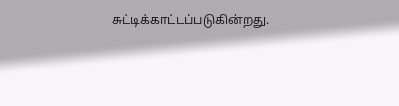சுட்டிக்காட்டப்படுகின்றது.